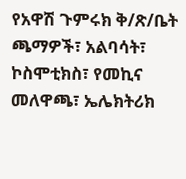የአዋሽ ጉምሩክ ቅ/ጽ/ቤት ጫማዎች፣ አልባሳት፣ ኮስሞቲክስ፣ የመኪና መለዋጫ፣ ኤሌክትሪክ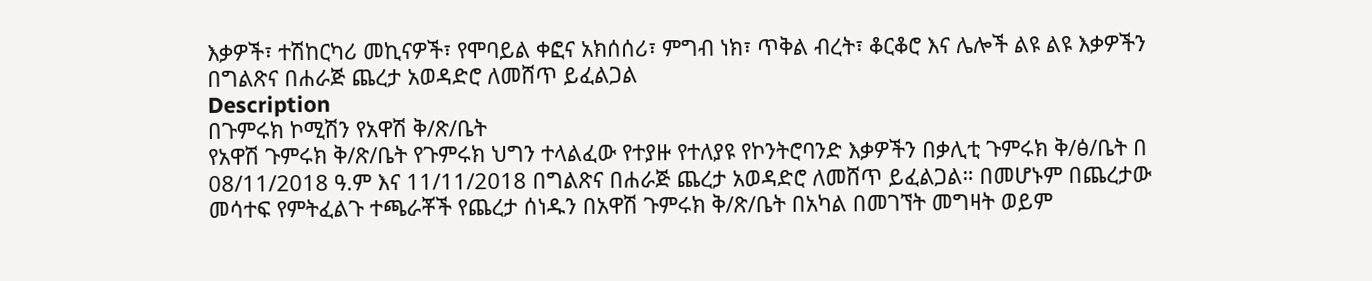እቃዎች፣ ተሽከርካሪ መኪናዎች፣ የሞባይል ቀፎና አክሰሰሪ፣ ምግብ ነክ፣ ጥቅል ብረት፣ ቆርቆሮ እና ሌሎች ልዩ ልዩ እቃዎችን በግልጽና በሐራጅ ጨረታ አወዳድሮ ለመሸጥ ይፈልጋል
Description
በጉምሩክ ኮሚሽን የአዋሽ ቅ/ጽ/ቤት
የአዋሽ ጉምሩክ ቅ/ጽ/ቤት የጉምሩክ ህግን ተላልፈው የተያዙ የተለያዩ የኮንትሮባንድ እቃዎችን በቃሊቲ ጉምሩክ ቅ/ፅ/ቤት በ 08/11/2018 ዓ.ም እና 11/11/2018 በግልጽና በሐራጅ ጨረታ አወዳድሮ ለመሸጥ ይፈልጋል። በመሆኑም በጨረታው መሳተፍ የምትፈልጉ ተጫራቾች የጨረታ ሰነዱን በአዋሽ ጉምሩክ ቅ/ጽ/ቤት በአካል በመገኘት መግዛት ወይም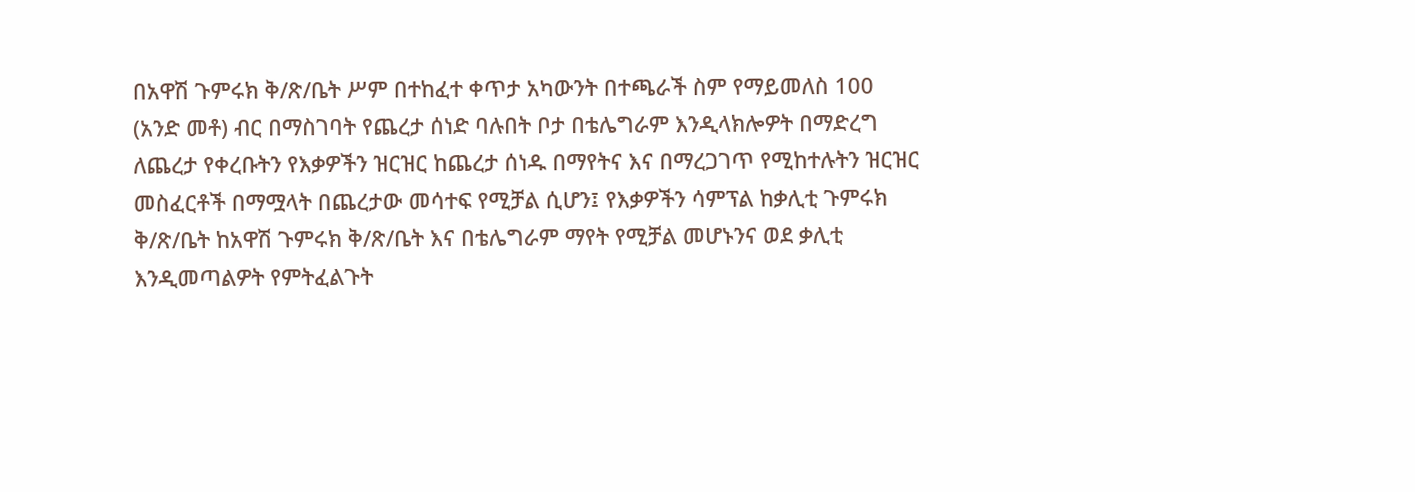በአዋሽ ጉምሩክ ቅ/ጽ/ቤት ሥም በተከፈተ ቀጥታ አካውንት በተጫራች ስም የማይመለስ 100 (አንድ መቶ) ብር በማስገባት የጨረታ ሰነድ ባሉበት ቦታ በቴሌግራም እንዲላክሎዎት በማድረግ ለጨረታ የቀረቡትን የእቃዎችን ዝርዝር ከጨረታ ሰነዱ በማየትና እና በማረጋገጥ የሚከተሉትን ዝርዝር መስፈርቶች በማሟላት በጨረታው መሳተፍ የሚቻል ሲሆን፤ የእቃዎችን ሳምፕል ከቃሊቲ ጉምሩክ ቅ/ጽ/ቤት ከአዋሽ ጉምሩክ ቅ/ጽ/ቤት እና በቴሌግራም ማየት የሚቻል መሆኑንና ወደ ቃሊቲ እንዲመጣልዎት የምትፈልጉት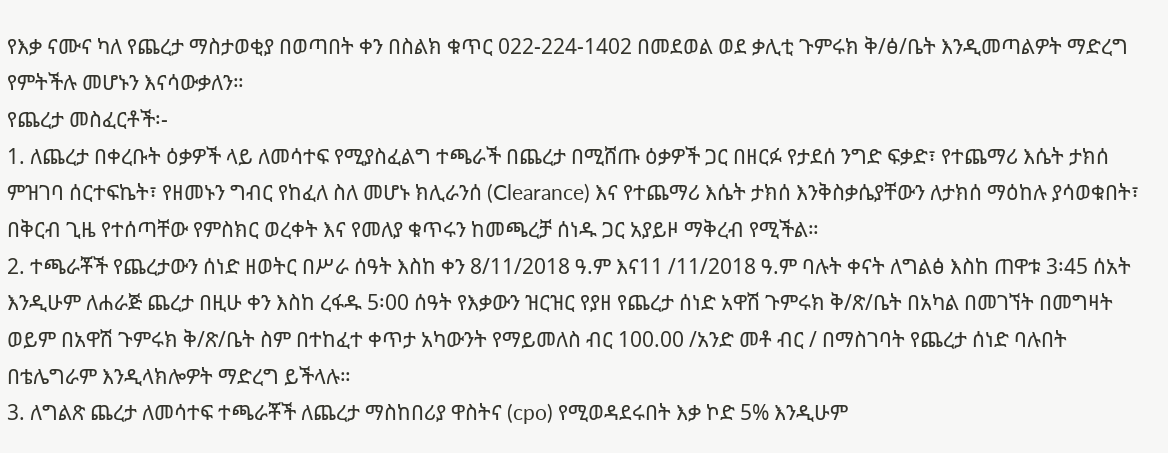የእቃ ናሙና ካለ የጨረታ ማስታወቂያ በወጣበት ቀን በስልክ ቁጥር 022-224-1402 በመደወል ወደ ቃሊቲ ጉምሩክ ቅ/ፅ/ቤት እንዲመጣልዎት ማድረግ የምትችሉ መሆኑን እናሳውቃለን።
የጨረታ መስፈርቶች፡-
1. ለጨረታ በቀረቡት ዕቃዎች ላይ ለመሳተፍ የሚያስፈልግ ተጫራች በጨረታ በሚሸጡ ዕቃዎች ጋር በዘርፉ የታደሰ ንግድ ፍቃድ፣ የተጨማሪ እሴት ታክሰ ምዝገባ ሰርተፍኬት፣ የዘመኑን ግብር የከፈለ ስለ መሆኑ ክሊራንሰ (Clearance) እና የተጨማሪ እሴት ታክሰ እንቅስቃሴያቸውን ለታክሰ ማዕከሉ ያሳወቁበት፣ በቅርብ ጊዜ የተሰጣቸው የምስክር ወረቀት እና የመለያ ቁጥሩን ከመጫረቻ ሰነዱ ጋር አያይዞ ማቅረብ የሚችል።
2. ተጫራቾች የጨረታውን ሰነድ ዘወትር በሥራ ሰዓት እስከ ቀን 8/11/2018 ዓ.ም እና11 /11/2018 ዓ.ም ባሉት ቀናት ለግልፅ እስከ ጠዋቱ 3፡45 ሰአት እንዲሁም ለሐራጅ ጨረታ በዚሁ ቀን እስከ ረፋዱ 5፡00 ሰዓት የእቃውን ዝርዝር የያዘ የጨረታ ሰነድ አዋሽ ጉምሩክ ቅ/ጽ/ቤት በአካል በመገኘት በመግዛት ወይም በአዋሽ ጉምሩክ ቅ/ጽ/ቤት ስም በተከፈተ ቀጥታ አካውንት የማይመለስ ብር 100.00 /አንድ መቶ ብር / በማስገባት የጨረታ ሰነድ ባሉበት በቴሌግራም እንዲላክሎዎት ማድረግ ይችላሉ።
3. ለግልጽ ጨረታ ለመሳተፍ ተጫራቾች ለጨረታ ማስከበሪያ ዋስትና (cpo) የሚወዳደሩበት እቃ ኮድ 5% እንዲሁም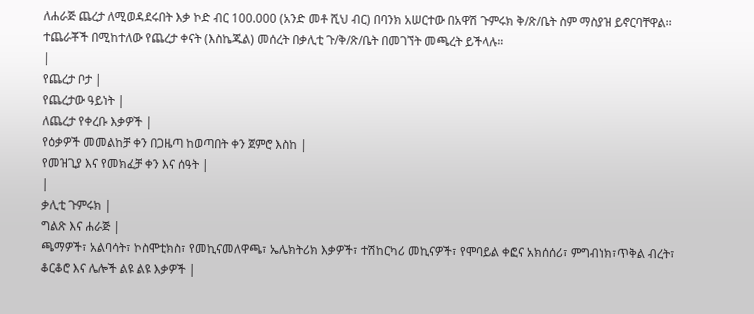ለሐራጅ ጨረታ ለሚወዳደሩበት እቃ ኮድ ብር 100.000 (አንድ መቶ ሺህ ብር) በባንክ አሠርተው በአዋሽ ጉምሩክ ቅ/ጽ/ቤት ስም ማስያዝ ይኖርባቸዋል፡፡ ተጨራቾች በሚከተለው የጨረታ ቀናት (እስኬጁል) መሰረት በቃሊቲ ጉ/ቅ/ጽ/ቤት በመገኘት መጫረት ይችላሉ።
|
የጨረታ ቦታ |
የጨረታው ዓይነት |
ለጨረታ የቀረቡ እቃዎች |
የዕቃዎች መመልከቻ ቀን በጋዜጣ ከወጣበት ቀን ጀምሮ እስከ |
የመዝጊያ እና የመክፈቻ ቀን እና ሰዓት |
|
ቃሊቲ ጉምሩክ |
ግልጽ እና ሐራጅ |
ጫማዎች፣ አልባሳት፣ ኮስሞቲክስ፣ የመኪናመለዋጫ፣ ኤሌክትሪክ እቃዎች፣ ተሽከርካሪ መኪናዎች፣ የሞባይል ቀፎና አክሰሰሪ፣ ምግብነክ፣ጥቅል ብረት፣ ቆርቆሮ እና ሌሎች ልዩ ልዩ እቃዎች |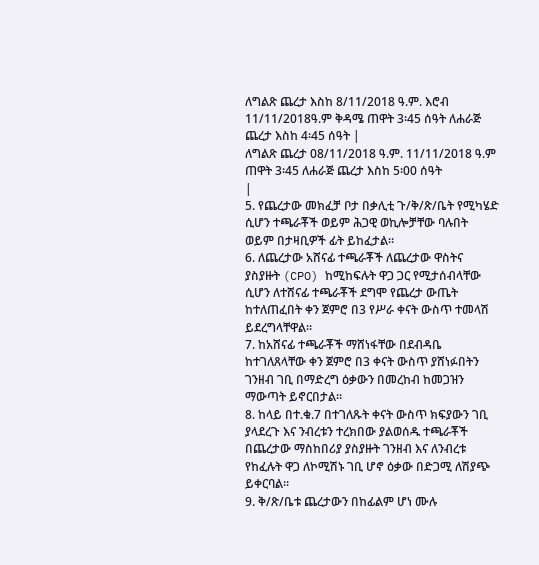ለግልጽ ጨረታ እስከ 8/11/2018 ዓ.ም. እሮብ 11/11/2018ዓ.ም ቅዳሜ ጠዋት 3፡45 ሰዓት ለሐራጅ ጨረታ እስከ 4፡45 ሰዓት |
ለግልጽ ጨረታ 08/11/2018 ዓ.ም. 11/11/2018 ዓ.ም ጠዋት 3፡45 ለሐራጅ ጨረታ እስከ 5፡00 ሰዓት
|
5. የጨረታው መክፈቻ ቦታ በቃሊቲ ጉ/ቅ/ጽ/ቤት የሚካሄድ ሲሆን ተጫራቾች ወይም ሕጋዊ ወኪሎቻቸው ባሉበት ወይም በታዛቢዎች ፊት ይከፈታል።
6. ለጨረታው አሸናፊ ተጫራቾች ለጨረታው ዋስትና ያስያዙት (CPO) ከሚከፍሉት ዋጋ ጋር የሚታሰብላቸው ሲሆን ለተሸናፊ ተጫራቾች ደግሞ የጨረታ ውጤት ከተለጠፈበት ቀን ጀምሮ በ3 የሥራ ቀናት ውስጥ ተመላሽ ይደረግላቸዋል።
7. ከአሸናፊ ተጫራቾች ማሸነፋቸው በደብዳቤ ከተገለጸላቸው ቀን ጀምሮ በ3 ቀናት ውስጥ ያሸነፉበትን ገንዘብ ገቢ በማድረግ ዕቃውን በመረከብ ከመጋዝን ማውጣት ይኖርበታል።
8. ከላይ በተ.ቁ.7 በተገለጹት ቀናት ውስጥ ክፍያውን ገቢ ያላደረጉ እና ንብረቱን ተረክበው ያልወሰዱ ተጫራቾች በጨረታው ማስከበሪያ ያስያዙት ገንዘብ እና ለንብረቱ የከፈሉት ዋጋ ለኮሚሽኑ ገቢ ሆኖ ዕቃው በድጋሚ ለሽያጭ ይቀርባል።
9. ቅ/ጽ/ቤቱ ጨረታውን በከፊልም ሆነ ሙሉ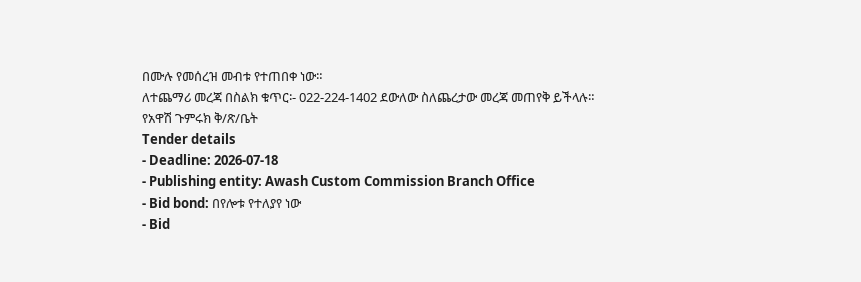በሙሉ የመሰረዝ መብቱ የተጠበቀ ነው።
ለተጨማሪ መረጃ በስልክ ቁጥር፡- 022-224-1402 ደውለው ስለጨረታው መረጃ መጠየቅ ይችላሉ።
የአዋሽ ጉምሩክ ቅ/ጽ/ቤት
Tender details
- Deadline: 2026-07-18
- Publishing entity: Awash Custom Commission Branch Office
- Bid bond: በየሎቱ የተለያየ ነው
- Bid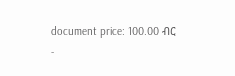document price: 100.00 ብር
-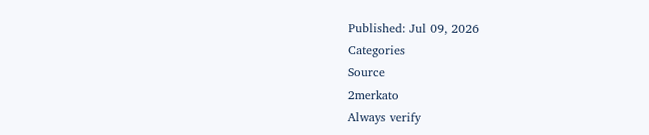Published: Jul 09, 2026
Categories
Source
2merkato
Always verify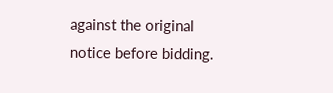against the original notice before bidding.